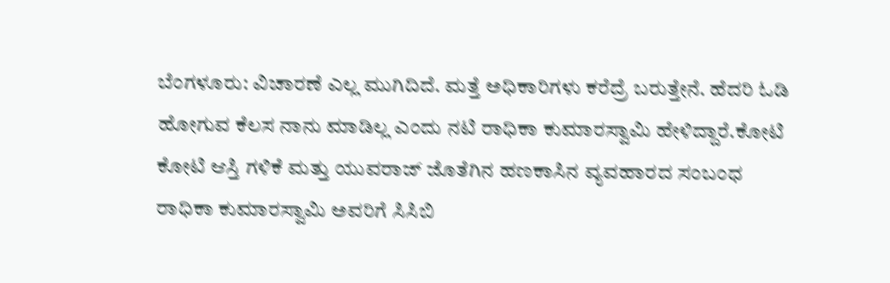ಬೆಂಗಳೂರು: ವಿಚಾರಣೆ ಎಲ್ಲ ಮುಗಿದಿದೆ. ಮತ್ತೆ ಅಧಿಕಾರಿಗಳು ಕರೆದ್ರೆ ಬರುತ್ತೇನೆ. ಹೆದರಿ ಓಡಿ ಹೋಗುವ ಕೆಲಸ ನಾನು ಮಾಡಿಲ್ಲ ಎಂದು ನಟಿ ರಾಧಿಕಾ ಕುಮಾರಸ್ವಾಮಿ ಹೇಳಿದ್ದಾರೆ.ಕೋಟಿ ಕೋಟಿ ಆಸ್ತಿ ಗಳಿಕೆ ಮತ್ತು ಯುವರಾಜ್ ಜೊತೆಗಿನ ಹಣಕಾಸಿನ ವ್ಯವಹಾರದ ಸಂಬಂಧ ರಾಧಿಕಾ ಕುಮಾರಸ್ವಾಮಿ ಅವರಿಗೆ ಸಿಸಿಬಿ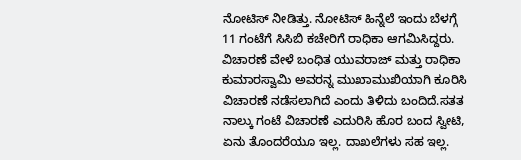ನೋಟಿಸ್ ನೀಡಿತ್ತು. ನೋಟಿಸ್ ಹಿನ್ನೆಲೆ ಇಂದು ಬೆಳಗ್ಗೆ 11 ಗಂಟೆಗೆ ಸಿಸಿಬಿ ಕಚೇರಿಗೆ ರಾಧಿಕಾ ಆಗಮಿಸಿದ್ದರು. ವಿಚಾರಣೆ ವೇಳೆ ಬಂಧಿತ ಯುವರಾಜ್ ಮತ್ತು ರಾಧಿಕಾ ಕುಮಾರಸ್ವಾಮಿ ಅವರನ್ನ ಮುಖಾಮುಖಿಯಾಗಿ ಕೂರಿಸಿ ವಿಚಾರಣೆ ನಡೆಸಲಾಗಿದೆ ಎಂದು ತಿಳಿದು ಬಂದಿದೆ.ಸತತ ನಾಲ್ಕು ಗಂಟೆ ವಿಚಾರಣೆ ಎದುರಿಸಿ ಹೊರ ಬಂದ ಸ್ವೀಟಿ, ಏನು ತೊಂದರೆಯೂ ಇಲ್ಲ. ದಾಖಲೆಗಳು ಸಹ ಇಲ್ಲ.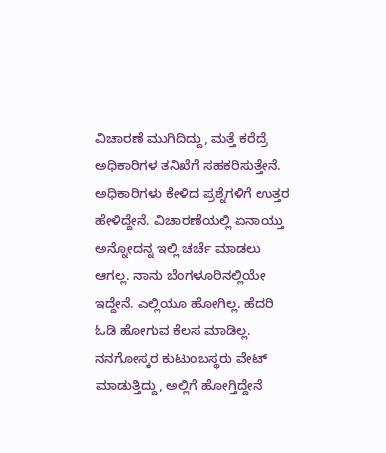ವಿಚಾರಣೆ ಮುಗಿದಿದ್ದು, ಮತ್ತೆ ಕರೆದ್ರೆ ಅಧಿಕಾರಿಗಳ ತನಿಖೆಗೆ ಸಹಕರಿಸುತ್ತೇನೆ. ಅಧಿಕಾರಿಗಳು ಕೇಳಿದ ಪ್ರಶ್ನೆಗಳಿಗೆ ಉತ್ತರ ಹೇಳಿದ್ದೇನೆ. ವಿಚಾರಣೆಯಲ್ಲಿ ಏನಾಯ್ತು ಅನ್ನೋದನ್ನ ಇಲ್ಲಿ ಚರ್ಚೆ ಮಾಡಲು ಆಗಲ್ಲ. ನಾನು ಬೆಂಗಳೂರಿನಲ್ಲಿಯೇ ಇದ್ದೇನೆ. ಎಲ್ಲಿಯೂ ಹೋಗಿಲ್ಲ. ಹೆದರಿ ಓಡಿ ಹೋಗುವ ಕೆಲಸ ಮಾಡಿಲ್ಲ. ನನಗೋಸ್ಕರ ಕುಟುಂಬಸ್ಥರು ವೇಟ್ ಮಾಡುತ್ತಿದ್ದು, ಅಲ್ಲಿಗೆ ಹೋಗ್ತಿದ್ದೇನೆ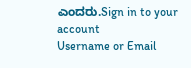ಎಂದರು.Sign in to your account
Username or Email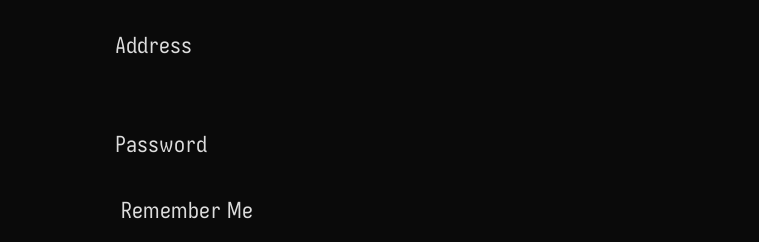Address


Password

 Remember Me